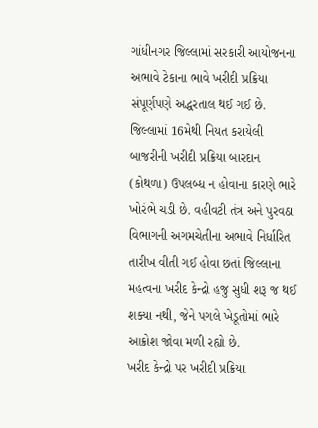ગાંધીનગર જિલ્લામાં સરકારી આયોજનના અભાવે ટેકાના ભાવે ખરીદી પ્રક્રિયા સંપૂર્ણપણે અદ્ધરતાલ થઈ ગઈ છે. જિલ્લામાં 16મેથી નિયત કરાયેલી બાજરીની ખરીદી પ્રક્રિયા બારદાન (કોથળા) ઉપલબ્ધ ન હોવાના કારણે ભારે ખોરંભે ચડી છે. વહીવટી તંત્ર અને પુરવઠા વિભાગની અગમચેતીના અભાવે નિર્ધારિત તારીખ વીતી ગઈ હોવા છતાં જિલ્લાના મહત્વના ખરીદ કેન્દ્રો હજુ સુધી શરૂ જ થઈ શક્યા નથી, જેને પગલે ખેડૂતોમાં ભારે આક્રોશ જોવા મળી રહ્યો છે.
ખરીદ કેન્દ્રો પર ખરીદી પ્રક્રિયા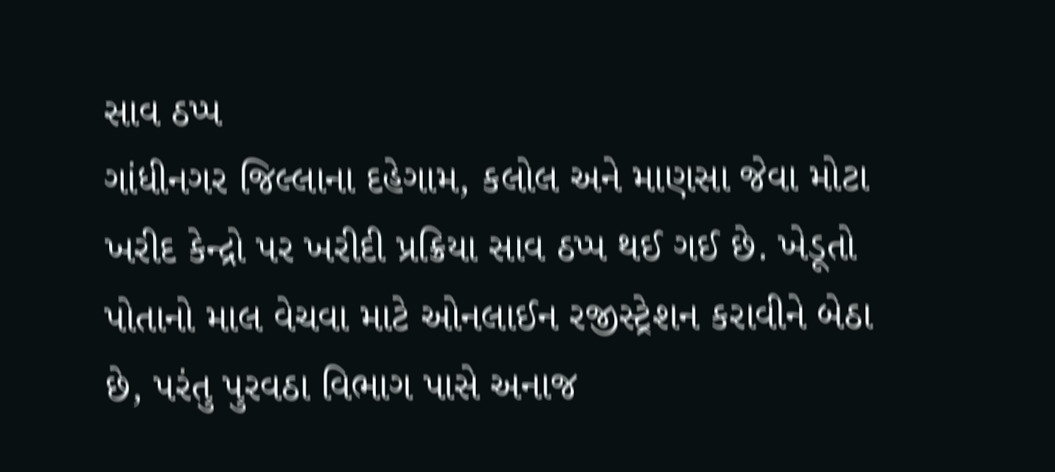સાવ ઠપ્પ
ગાંધીનગર જિલ્લાના દહેગામ, કલોલ અને માણસા જેવા મોટા ખરીદ કેન્દ્રો પર ખરીદી પ્રક્રિયા સાવ ઠપ્પ થઈ ગઈ છે. ખેડૂતો પોતાનો માલ વેચવા માટે ઓનલાઈન રજીસ્ટ્રેશન કરાવીને બેઠા છે, પરંતુ પુરવઠા વિભાગ પાસે અનાજ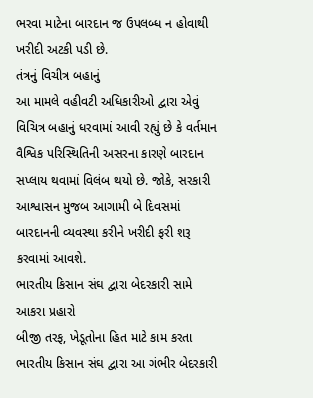ભરવા માટેના બારદાન જ ઉપલબ્ધ ન હોવાથી ખરીદી અટકી પડી છે.
તંત્રનું વિચીત્ર બહાનું
આ મામલે વહીવટી અધિકારીઓ દ્વારા એવું વિચિત્ર બહાનું ધરવામાં આવી રહ્યું છે કે વર્તમાન વૈશ્વિક પરિસ્થિતિની અસરના કારણે બારદાન સપ્લાય થવામાં વિલંબ થયો છે. જોકે, સરકારી આશ્વાસન મુજબ આગામી બે દિવસમાં બારદાનની વ્યવસ્થા કરીને ખરીદી ફરી શરૂ કરવામાં આવશે.
ભારતીય કિસાન સંઘ દ્વારા બેદરકારી સામે આકરા પ્રહારો
બીજી તરફ, ખેડૂતોના હિત માટે કામ કરતા ભારતીય કિસાન સંઘ દ્વારા આ ગંભીર બેદરકારી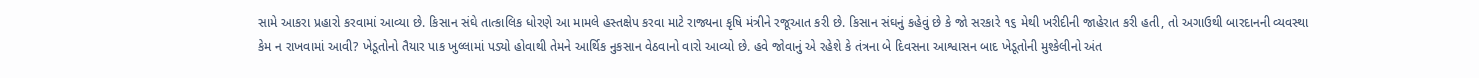સામે આકરા પ્રહારો કરવામાં આવ્યા છે. કિસાન સંઘે તાત્કાલિક ધોરણે આ મામલે હસ્તક્ષેપ કરવા માટે રાજ્યના કૃષિ મંત્રીને રજૂઆત કરી છે. કિસાન સંઘનું કહેવું છે કે જો સરકારે ૧૬ મેથી ખરીદીની જાહેરાત કરી હતી, તો અગાઉથી બારદાનની વ્યવસ્થા કેમ ન રાખવામાં આવી? ખેડૂતોનો તૈયાર પાક ખુલ્લામાં પડ્યો હોવાથી તેમને આર્થિક નુકસાન વેઠવાનો વારો આવ્યો છે. હવે જોવાનું એ રહેશે કે તંત્રના બે દિવસના આશ્વાસન બાદ ખેડૂતોની મુશ્કેલીનો અંત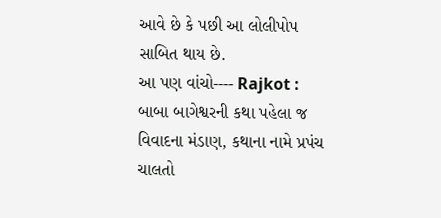આવે છે કે પછી આ લોલીપોપ સાબિત થાય છે.
આ પણ વાંચો---- Rajkot : બાબા બાગેશ્વરની કથા પહેલા જ વિવાદના મંડાણ, કથાના નામે પ્રપંચ ચાલતો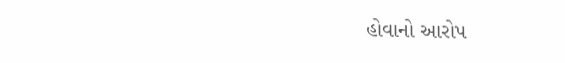હોવાનો આરોપ